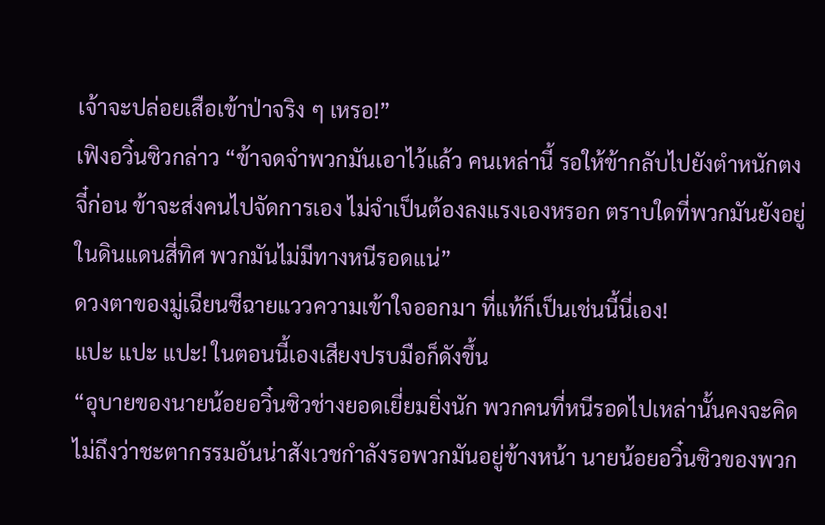เจ้าจะปล่อยเสือเข้าป่าจริง ๆ เหรอ!”
เฟิงอวิ๋นซิวกล่าว “ข้าจดจำพวกมันเอาไว้แล้ว คนเหล่านี้ รอให้ข้ากลับไปยังตำหนักตงจี๋ก่อน ข้าจะส่งคนไปจัดการเอง ไม่จำเป็นต้องลงแรงเองหรอก ตราบใดที่พวกมันยังอยู่ในดินแดนสี่ทิศ พวกมันไม่มีทางหนีรอดแน่”
ดวงตาของมู่เฉียนซีฉายแววความเข้าใจออกมา ที่แท้ก็เป็นเช่นนี้นี่เอง!
แปะ แปะ แปะ! ในตอนนี้เองเสียงปรบมือก็ดังขึ้น
“อุบายของนายน้อยอวิ๋นซิวช่างยอดเยี่ยมยิ่งนัก พวกคนที่หนีรอดไปเหล่านั้นคงจะคิดไม่ถึงว่าชะตากรรมอันน่าสังเวชกำลังรอพวกมันอยู่ข้างหน้า นายน้อยอวิ๋นซิวของพวก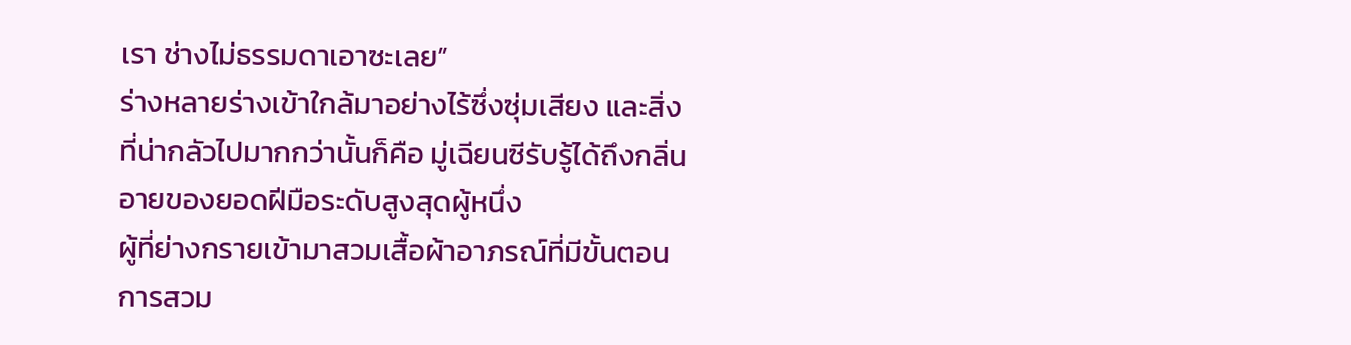เรา ช่างไม่ธรรมดาเอาซะเลย”
ร่างหลายร่างเข้าใกล้มาอย่างไร้ซึ่งซุ่มเสียง และสิ่งที่น่ากลัวไปมากกว่านั้นก็คือ มู่เฉียนซีรับรู้ได้ถึงกลิ่นอายของยอดฝีมือระดับสูงสุดผู้หนึ่ง
ผู้ที่ย่างกรายเข้ามาสวมเสื้อผ้าอาภรณ์ที่มีขั้นตอนการสวม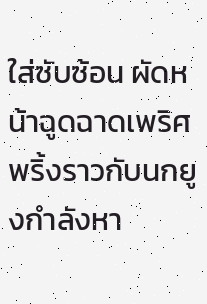ใส่ซับซ้อน ผัดหน้าฉูดฉาดเพริศพริ้งราวกับนกยูงกำลังหา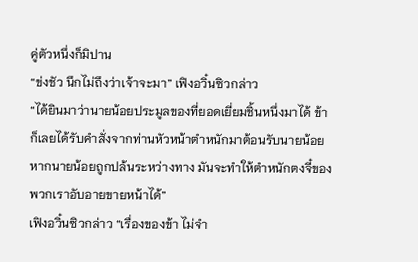คู่ตัวหนึ่งก็มิปาน
“ข่งชัว นึกไม่ถึงว่าเจ้าจะมา” เฟิงอวิ๋นซิวกล่าว
“ได้ยินมาว่านายน้อยประมูลของที่ยอดเยี่ยมชิ้นหนึ่งมาได้ ข้าก็เลยได้รับคำสั่งจากท่านหัวหน้าตำหนักมาต้อนรับนายน้อย หากนายน้อยถูกปล้นระหว่างทาง มันจะทำให้ตำหนักตงจี๋ของพวกเราอับอายขายหน้าได้”
เฟิงอวิ๋นซิวกล่าว “เรื่องของข้า ไม่จำ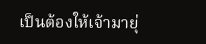เป็นต้องให้เจ้ามายุ่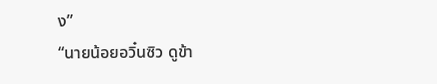ง”
“นายน้อยอวิ๋นซิว ดูข้า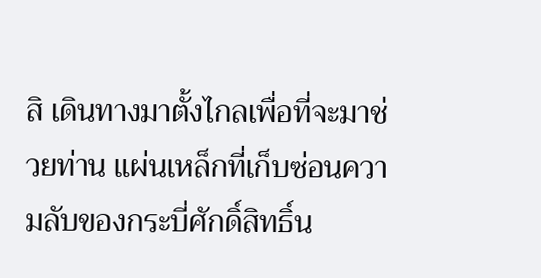สิ เดินทางมาตั้งไกลเพื่อที่จะมาช่วยท่าน แผ่นเหล็กที่เก็บซ่อนความลับของกระบี่ศักดิ์สิทธิ์น